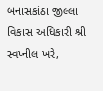બનાસકાંઠા જીલ્લા વિકાસ અધિકારી શ્રી સ્વપ્નીલ ખરે,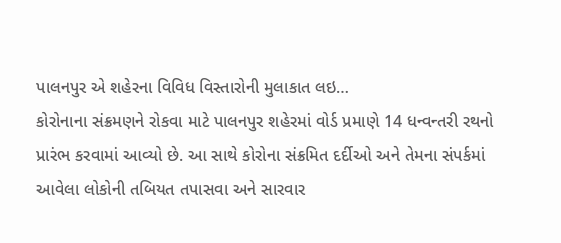પાલનપુર એ શહેરના વિવિધ વિસ્તારોની મુલાકાત લઇ…
કોરોનાના સંક્રમણને રોકવા માટે પાલનપુર શહેરમાં વોર્ડ પ્રમાણે 14 ધન્વન્તરી રથનો પ્રારંભ કરવામાં આવ્યો છે. આ સાથે કોરોના સંક્રમિત દર્દીઓ અને તેમના સંપર્કમાં આવેલા લોકોની તબિયત તપાસવા અને સારવાર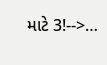માટે 3!-->…